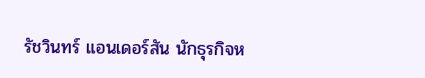รัชวินทร์ แอนเดอร์สัน นักธุรกิจห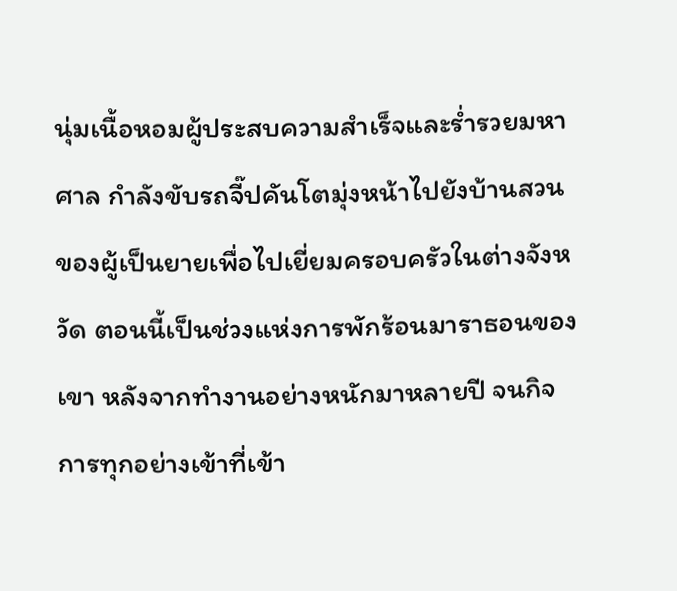นุ่มเนื้อหอมผู้ประสบความสำเร็จและร่ำรวยมหาศาล กำลังขับรถจี๊ปคันโตมุ่งหน้าไปยังบ้านสวนของผู้เป็นยายเพื่อไปเยี่ยมครอบครัวในต่างจังหวัด ตอนนี้เป็นช่วงแห่งการพักร้อนมาราธอนของเขา หลังจากทำงานอย่างหนักมาหลายปี จนกิจการทุกอย่างเข้าที่เข้า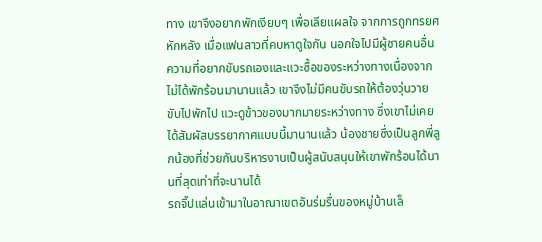ทาง เขาจึงอยากพักเงียบๆ เพื่อเลียแผลใจ จากการถูกทรยศหักหลัง เมื่อแฟนสาวที่คบหาดูใจกัน นอกใจไปมีผู้ชายคนอื่น
ความที่อยากขับรถเองและแวะซื้อของระหว่างทางเนื่องจากไม่ได้พักร้อนมานานแล้ว เขาจึงไม่มีคนขับรถให้ต้องวุ่นวาย ขับไปพักไป แวะดูข้าวของมากมายระหว่างทาง ซึ่งเขาไม่เคยได้สัมผัสบรรยากาศแบบนี้มานานแล้ว น้องชายซึ่งเป็นลูกพี่ลูกน้องที่ช่วยกันบริหารงานเป็นผู้สนับสนุนให้เขาพักร้อนได้นานที่สุดเท่าที่จะนานได้
รถจี๊ปแล่นเข้ามาในอาณาเขตอันร่มรื่นของหมู่บ้านเล็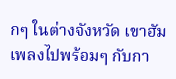กๆ ในต่างจังหวัด เขาฮัมเพลงไปพร้อมๆ กับกา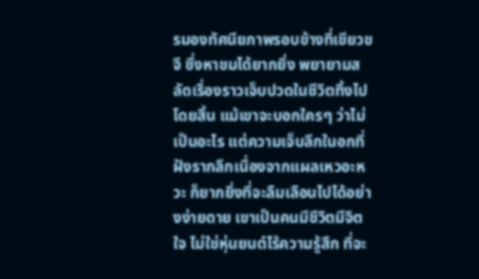รมองทัศนียภาพรอบข้างที่เขียวขจี ซึ่งหาชมได้ยากยิ่ง พยายามสลัดเรื่องราวเจ็บปวดในชีวิตทิ้งไปโดยสิ้น แม้เขาจะบอกใครๆ ว่าไม่เป็นอะไร แต่ความเจ็บลึกในอกที่ฝังรากลึกเนื่องจากแผลเหวอะหวะ ก็ยากยิ่งที่จะลืมเลือนไปได้อย่างง่ายดาย เขาเป็นคนมีชีวิตมีจิตใจ ไม่ใช่หุ่นยนต์ไร้ความรู้สึก ที่จะ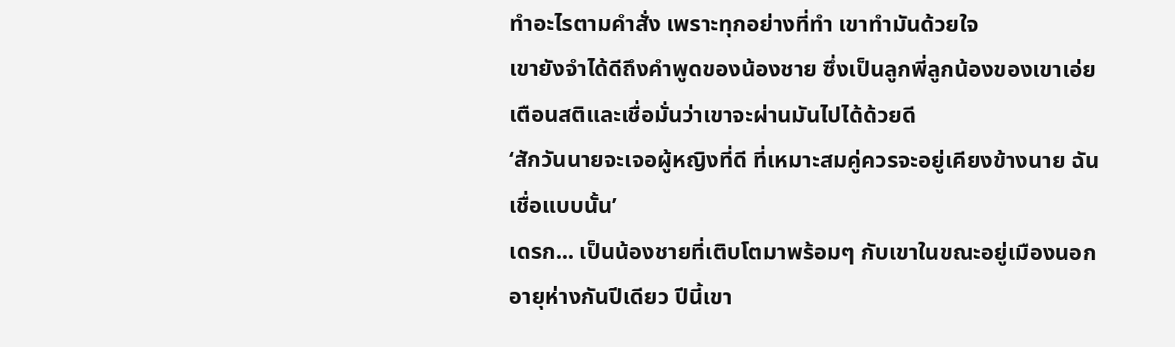ทำอะไรตามคำสั่ง เพราะทุกอย่างที่ทำ เขาทำมันด้วยใจ
เขายังจำได้ดีถึงคำพูดของน้องชาย ซึ่งเป็นลูกพี่ลูกน้องของเขาเอ่ยเตือนสติและเชื่อมั่นว่าเขาจะผ่านมันไปได้ด้วยดี
‘สักวันนายจะเจอผู้หญิงที่ดี ที่เหมาะสมคู่ควรจะอยู่เคียงข้างนาย ฉันเชื่อแบบนั้น’
เดรก... เป็นน้องชายที่เติบโตมาพร้อมๆ กับเขาในขณะอยู่เมืองนอก อายุห่างกันปีเดียว ปีนี้เขา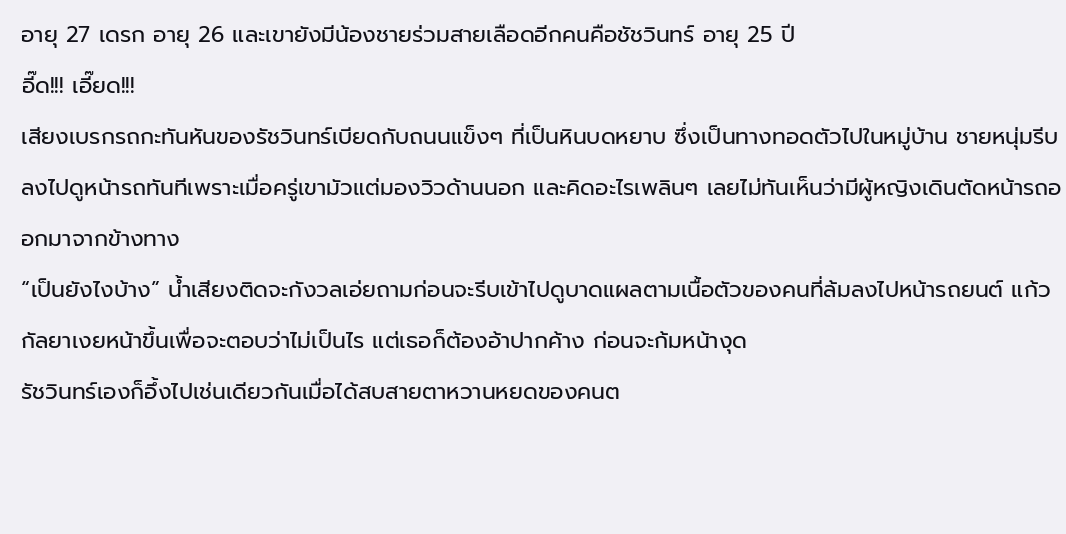อายุ 27 เดรก อายุ 26 และเขายังมีน้องชายร่วมสายเลือดอีกคนคือชัชวินทร์ อายุ 25 ปี
อี๊ด!!! เอี๊ยด!!!
เสียงเบรกรถกะทันหันของรัชวินทร์เบียดกับถนนแข็งๆ ที่เป็นหินบดหยาบ ซึ่งเป็นทางทอดตัวไปในหมู่บ้าน ชายหนุ่มรีบลงไปดูหน้ารถทันทีเพราะเมื่อครู่เขามัวแต่มองวิวด้านนอก และคิดอะไรเพลินๆ เลยไม่ทันเห็นว่ามีผู้หญิงเดินตัดหน้ารถออกมาจากข้างทาง
“เป็นยังไงบ้าง” น้ำเสียงติดจะกังวลเอ่ยถามก่อนจะรีบเข้าไปดูบาดแผลตามเนื้อตัวของคนที่ล้มลงไปหน้ารถยนต์ แก้วกัลยาเงยหน้าขึ้นเพื่อจะตอบว่าไม่เป็นไร แต่เธอก็ต้องอ้าปากค้าง ก่อนจะก้มหน้างุด
รัชวินทร์เองก็อึ้งไปเช่นเดียวกันเมื่อได้สบสายตาหวานหยดของคนต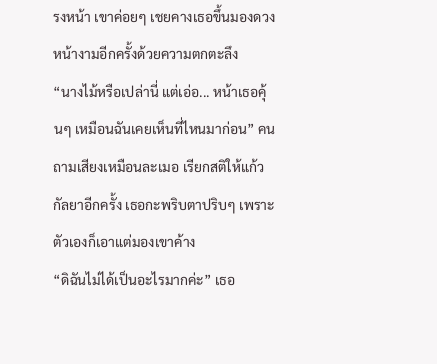รงหน้า เขาค่อยๆ เชยคางเธอขึ้นมองดวงหน้างามอีกครั้งด้วยความตกตะลึง
“นางไม้หรือเปล่านี่ แต่เอ่อ... หน้าเธอคุ้นๆ เหมือนฉันเคยเห็นที่ไหนมาก่อน” คนถามเสียงเหมือนละเมอ เรียกสติให้แก้วกัลยาอีกครั้ง เธอกะพริบตาปริบๆ เพราะตัวเองก็เอาแต่มองเขาค้าง
“ดิฉันไม่ได้เป็นอะไรมากค่ะ” เธอ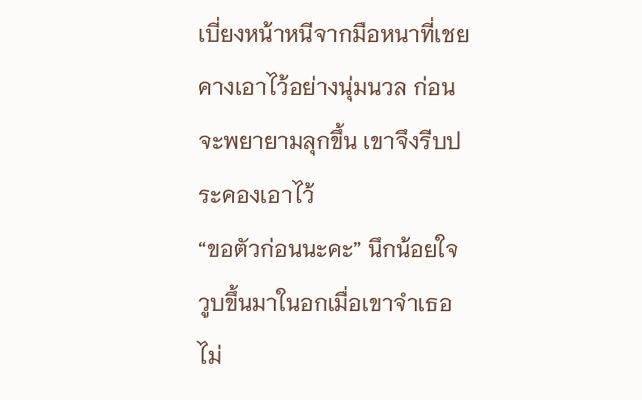เบี่ยงหน้าหนีจากมือหนาที่เชยคางเอาไว้อย่างนุ่มนวล ก่อนจะพยายามลุกขึ้น เขาจึงรีบประคองเอาไว้
“ขอตัวก่อนนะคะ” นึกน้อยใจวูบขึ้นมาในอกเมื่อเขาจำเธอไม่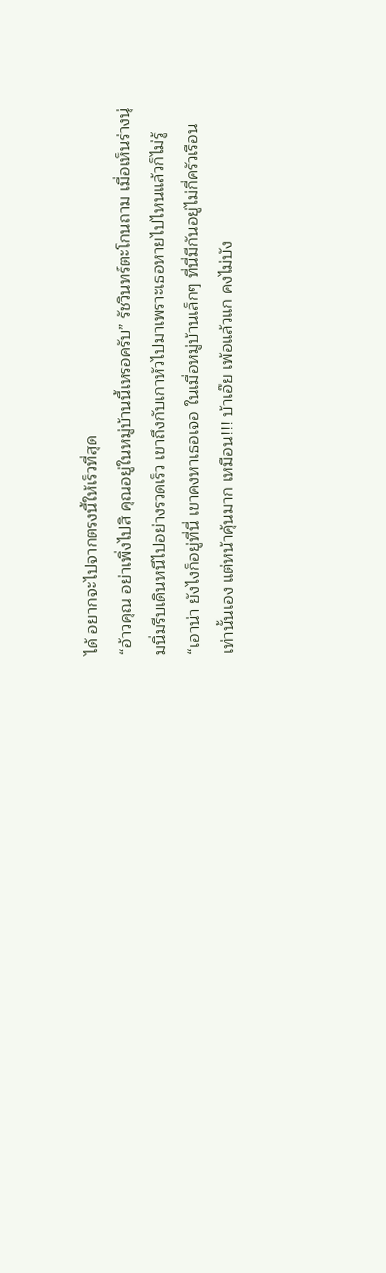ได้ อยากจะไปจากตรงนี้ให้เร็วที่สุด
“อ้าวคุณ อย่าเพิ่งไปสิ คุณอยู่ในหมู่บ้านนี้เหรอครับ” รัชวินทร์ตะโกนถาม เมื่อเห็นร่างนุ่มนิ่มรีบเดินหนีไปอย่างรวดเร็ว เขาถึงกับเกาหัวไปมาเพราะเธอหายไปไหนแล้วก็ไม่รู้
“เอาน่า ยังไงก็อยู่ที่นี่ เขาคงหาเธอเจอ ในเมื่อหมู่บ้านเล็กๆ ที่นี่มีกันอยู่ไม่กี่ครัวเรือนเท่านั้นเอง แต่หน้าคุ้นมาก เหมือน!!! บ้าเอ๊ย เพ้อแล้วแก คงไม่บัง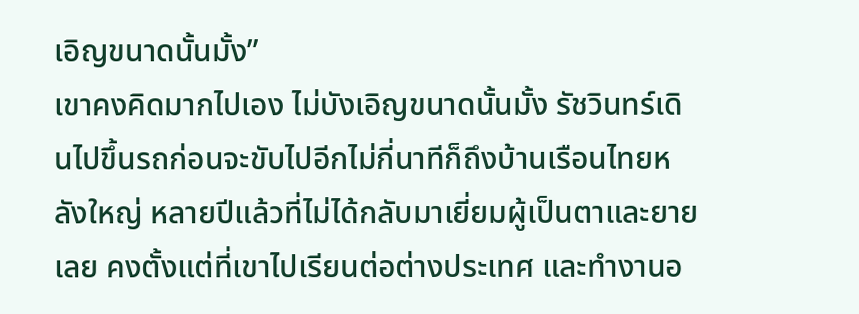เอิญขนาดนั้นมั้ง”
เขาคงคิดมากไปเอง ไม่บังเอิญขนาดนั้นมั้ง รัชวินทร์เดินไปขึ้นรถก่อนจะขับไปอีกไม่กี่นาทีก็ถึงบ้านเรือนไทยหลังใหญ่ หลายปีแล้วที่ไม่ได้กลับมาเยี่ยมผู้เป็นตาและยายเลย คงตั้งแต่ที่เขาไปเรียนต่อต่างประเทศ และทำงานอ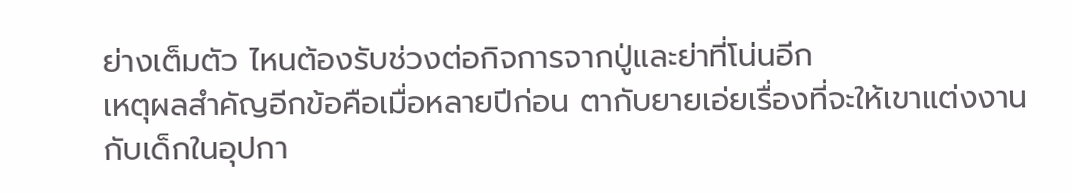ย่างเต็มตัว ไหนต้องรับช่วงต่อกิจการจากปู่และย่าที่โน่นอีก
เหตุผลสำคัญอีกข้อคือเมื่อหลายปีก่อน ตากับยายเอ่ยเรื่องที่จะให้เขาแต่งงานกับเด็กในอุปกา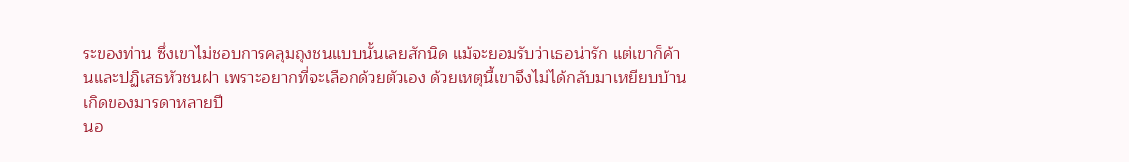ระของท่าน ซึ่งเขาไม่ชอบการคลุมถุงชนแบบนั้นเลยสักนิด แม้จะยอมรับว่าเธอน่ารัก แต่เขาก็ค้านและปฏิเสธหัวชนฝา เพราะอยากที่จะเลือกด้วยตัวเอง ด้วยเหตุนี้เขาจึงไม่ได้กลับมาเหยียบบ้านเกิดของมารดาหลายปี
นอ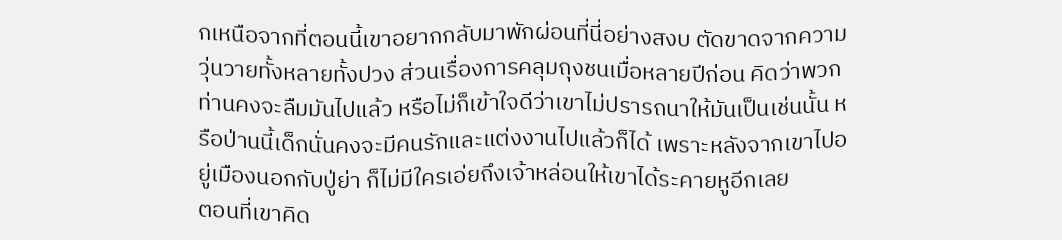กเหนือจากที่ตอนนี้เขาอยากกลับมาพักผ่อนที่นี่อย่างสงบ ตัดขาดจากความวุ่นวายทั้งหลายทั้งปวง ส่วนเรื่องการคลุมถุงชนเมื่อหลายปีก่อน คิดว่าพวกท่านคงจะลืมมันไปแล้ว หรือไม่ก็เข้าใจดีว่าเขาไม่ปรารถนาให้มันเป็นเช่นนั้น หรือป่านนี้เด็กนั่นคงจะมีคนรักและแต่งงานไปแล้วก็ได้ เพราะหลังจากเขาไปอยู่เมืองนอกกับปู่ย่า ก็ไม่มีใครเอ่ยถึงเจ้าหล่อนให้เขาได้ระคายหูอีกเลย
ตอนที่เขาคิด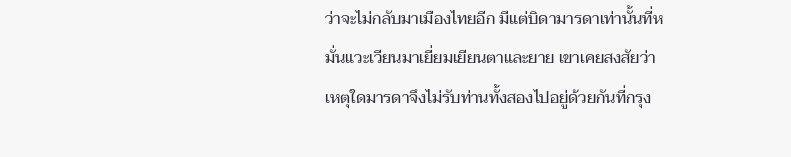ว่าจะไม่กลับมาเมืองไทยอีก มีแต่บิดามารดาเท่านั้นที่หมั่นแวะเวียนมาเยี่ยมเยียนตาและยาย เขาเคยสงสัยว่าเหตุใดมารดาจึงไม่รับท่านทั้งสองไปอยู่ด้วยกันที่กรุง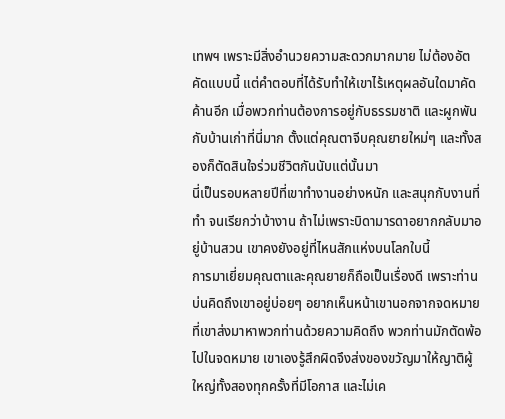เทพฯ เพราะมีสิ่งอำนวยความสะดวกมากมาย ไม่ต้องอัตคัดแบบนี้ แต่คำตอบที่ได้รับทำให้เขาไร้เหตุผลอันใดมาคัดค้านอีก เมื่อพวกท่านต้องการอยู่กับธรรมชาติ และผูกพันกับบ้านเก่าที่นี่มาก ตั้งแต่คุณตาจีบคุณยายใหม่ๆ และทั้งสองก็ตัดสินใจร่วมชีวิตกันนับแต่นั้นมา
นี่เป็นรอบหลายปีที่เขาทำงานอย่างหนัก และสนุกกับงานที่ทำ จนเรียกว่าบ้างาน ถ้าไม่เพราะบิดามารดาอยากกลับมาอยู่บ้านสวน เขาคงยังอยู่ที่ไหนสักแห่งบนโลกใบนี้
การมาเยี่ยมคุณตาและคุณยายก็ถือเป็นเรื่องดี เพราะท่านบ่นคิดถึงเขาอยู่บ่อยๆ อยากเห็นหน้าเขานอกจากจดหมายที่เขาส่งมาหาพวกท่านด้วยความคิดถึง พวกท่านมักตัดพ้อไปในจดหมาย เขาเองรู้สึกผิดจึงส่งของขวัญมาให้ญาติผู้ใหญ่ทั้งสองทุกครั้งที่มีโอกาส และไม่เค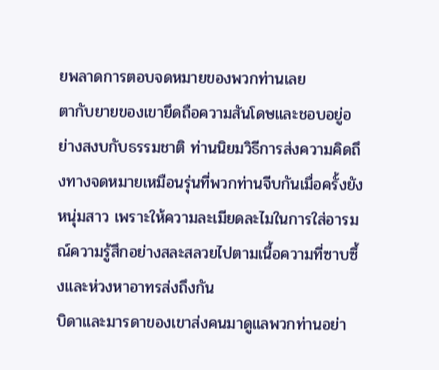ยพลาดการตอบจดหมายของพวกท่านเลย
ตากับยายของเขายึดถือความสันโดษและชอบอยู่อย่างสงบกับธรรมชาติ ท่านนิยมวิธีการส่งความคิดถึงทางจดหมายเหมือนรุ่นที่พวกท่านจีบกันเมื่อครั้งยังหนุ่มสาว เพราะให้ความละเมียดละไมในการใส่อารมณ์ความรู้สึกอย่างสละสลวยไปตามเนื้อความที่ซาบซึ้งและห่วงหาอาทรส่งถึงกัน
บิดาและมารดาของเขาส่งคนมาดูแลพวกท่านอย่า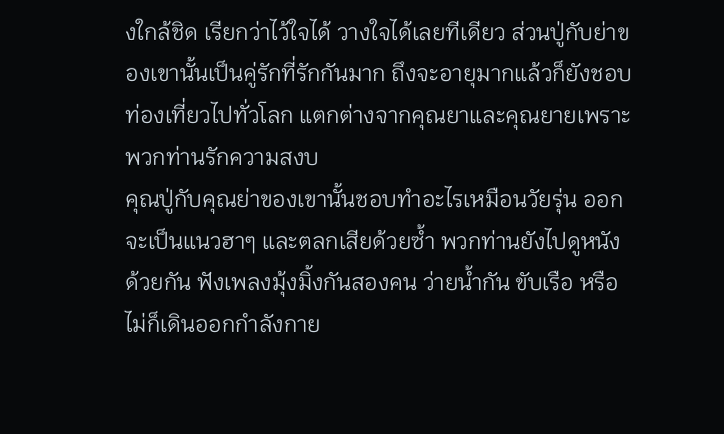งใกล้ชิด เรียกว่าไว้ใจได้ วางใจได้เลยทีเดียว ส่วนปู่กับย่าของเขานั้นเป็นคู่รักที่รักกันมาก ถึงจะอายุมากแล้วก็ยังชอบท่องเที่ยวไปทั่วโลก แตกต่างจากคุณยาและคุณยายเพราะพวกท่านรักความสงบ
คุณปู่กับคุณย่าของเขานั้นชอบทำอะไรเหมือนวัยรุ่น ออกจะเป็นแนวฮาๆ และตลกเสียด้วยซ้ำ พวกท่านยังไปดูหนังด้วยกัน ฟังเพลงมุ้งมิ้งกันสองคน ว่ายน้ำกัน ขับเรือ หรือไม่ก็เดินออกกำลังกาย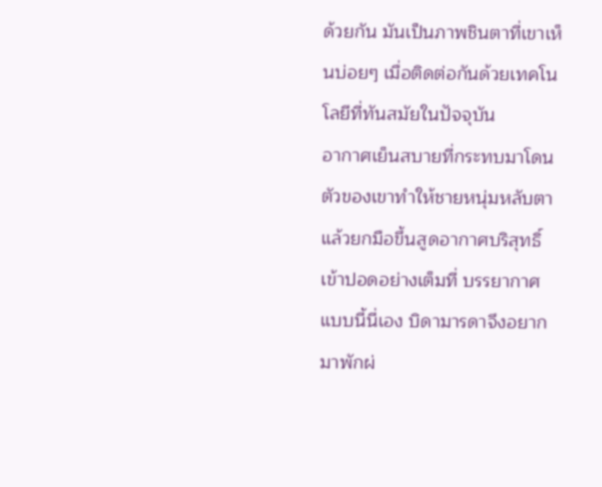ด้วยกัน มันเป็นภาพชินตาที่เขาเห็นบ่อยๆ เมื่อติดต่อกันด้วยเทคโนโลยีที่ทันสมัยในปัจจุบัน
อากาศเย็นสบายที่กระทบมาโดนตัวของเขาทำให้ชายหนุ่มหลับตาแล้วยกมือขึ้นสูดอากาศบริสุทธิ์เข้าปอดอย่างเต็มที่ บรรยากาศแบบนี้นี่เอง บิดามารดาจึงอยากมาพักผ่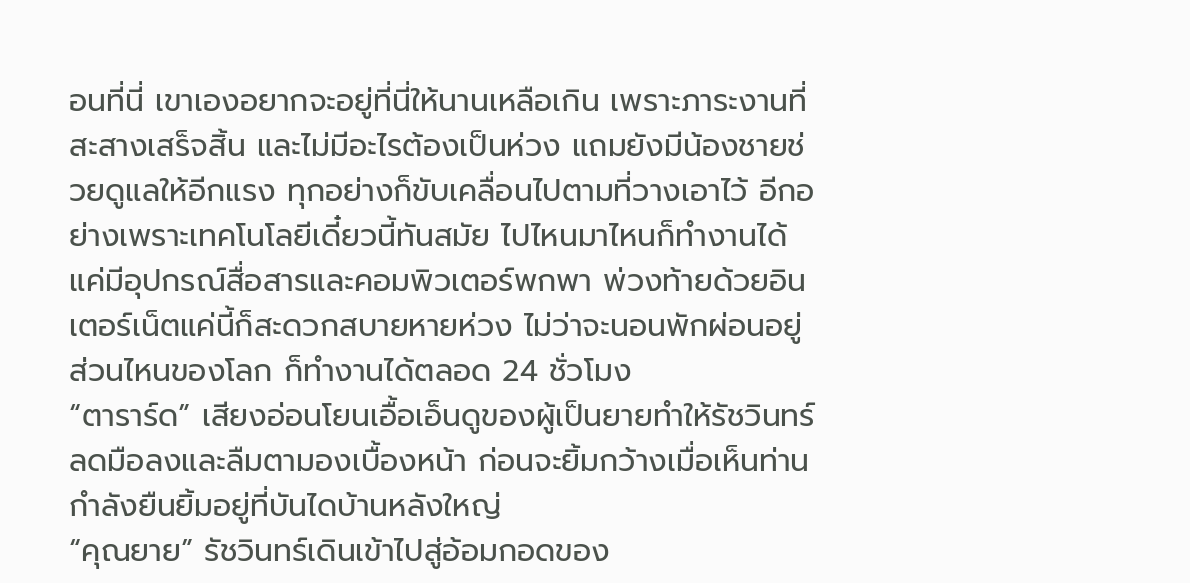อนที่นี่ เขาเองอยากจะอยู่ที่นี่ให้นานเหลือเกิน เพราะภาระงานที่สะสางเสร็จสิ้น และไม่มีอะไรต้องเป็นห่วง แถมยังมีน้องชายช่วยดูแลให้อีกแรง ทุกอย่างก็ขับเคลื่อนไปตามที่วางเอาไว้ อีกอย่างเพราะเทคโนโลยีเดี๋ยวนี้ทันสมัย ไปไหนมาไหนก็ทำงานได้ แค่มีอุปกรณ์สื่อสารและคอมพิวเตอร์พกพา พ่วงท้ายด้วยอินเตอร์เน็ตแค่นี้ก็สะดวกสบายหายห่วง ไม่ว่าจะนอนพักผ่อนอยู่ส่วนไหนของโลก ก็ทำงานได้ตลอด 24 ชั่วโมง
“ตาราร์ด” เสียงอ่อนโยนเอื้อเอ็นดูของผู้เป็นยายทำให้รัชวินทร์ลดมือลงและลืมตามองเบื้องหน้า ก่อนจะยิ้มกว้างเมื่อเห็นท่านกำลังยืนยิ้มอยู่ที่บันไดบ้านหลังใหญ่
“คุณยาย” รัชวินทร์เดินเข้าไปสู่อ้อมกอดของ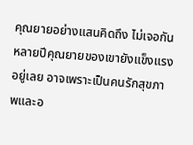คุณยายอย่างแสนคิดถึง ไม่เจอกันหลายปีคุณยายของเขายังแข็งแรงอยู่เลย อาจเพราะเป็นคนรักสุขภาพและอ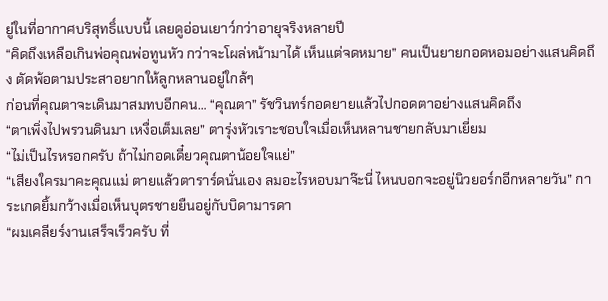ยู่ในที่อากาศบริสุทธิ์แบบนี้ เลยดูอ่อนเยาว์กว่าอายุจริงหลายปี
“คิดถึงเหลือเกินพ่อคุณพ่อทูนหัว กว่าจะโผล่หน้ามาได้ เห็นแต่จดหมาย” คนเป็นยายกอดหอมอย่างแสนคิดถึง ตัดพ้อตามประสาอยากให้ลูกหลานอยู่ใกล้ๆ
ก่อนที่คุณตาจะเดินมาสมทบอีกคน… “คุณตา” รัชวินทร์กอดยายแล้วไปกอดตาอย่างแสนคิดถึง
“ตาเพิ่งไปพรวนดินมา เหงื่อเต็มเลย” ตารุ่งหัวเราะชอบใจเมื่อเห็นหลานชายกลับมาเยี่ยม
“ไม่เป็นไรหรอกครับ ถ้าไม่กอดเดี๋ยวคุณตาน้อยใจแย่”
“เสียงใครมาคะคุณแม่ ตายแล้วตาราร์ดนั่นเอง ลมอะไรหอบมาจ๊ะนี่ ไหนบอกจะอยู่นิวยอร์กอีกหลายวัน” การะเกดยิ้มกว้างเมื่อเห็นบุตรชายยืนอยู่กับบิดามารดา
“ผมเคลียร์งานเสร็จเร็วครับ ที่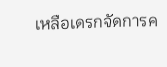เหลือเดรกจัดการค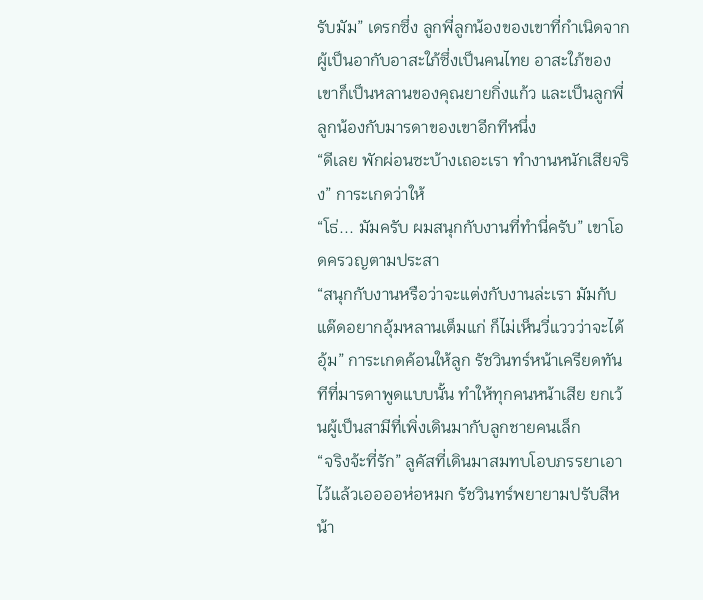รับมัม” เดรกซึ่ง ลูกพี่ลูกน้องของเขาที่กำเนิดจากผู้เป็นอากับอาสะใภ้ซึ่งเป็นคนไทย อาสะใภ้ของเขาก็เป็นหลานของคุณยายกิ่งแก้ว และเป็นลูกพี่ลูกน้องกับมารดาของเขาอีกทีหนึ่ง
“ดีเลย พักผ่อนซะบ้างเถอะเรา ทำงานหนักเสียจริง” การะเกดว่าให้
“โธ่... มัมครับ ผมสนุกกับงานที่ทำนี่ครับ” เขาโอดครวญตามประสา
“สนุกกับงานหรือว่าจะแต่งกับงานล่ะเรา มัมกับแด๊ดอยากอุ้มหลานเต็มแก่ ก็ไม่เห็นวี่แววว่าจะได้อุ้ม” การะเกดค้อนให้ลูก รัชวินทร์หน้าเครียดทันทีที่มารดาพูดแบบนั้น ทำให้ทุกคนหน้าเสีย ยกเว้นผู้เป็นสามีที่เพิ่งเดินมากับลูกชายคนเล็ก
“จริงจ้ะที่รัก” ลูคัสที่เดินมาสมทบโอบภรรยาเอาไว้แล้วเออออห่อหมก รัชวินทร์พยายามปรับสีหน้า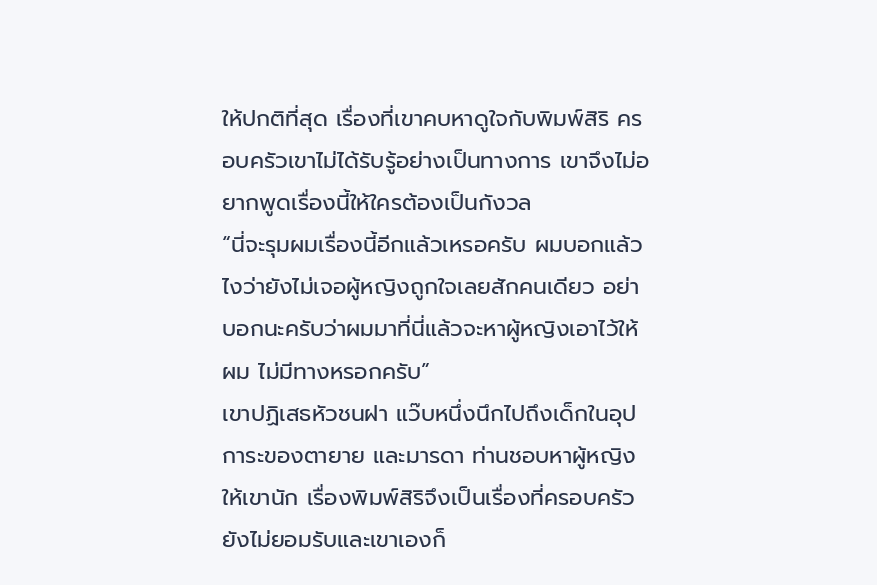ให้ปกติที่สุด เรื่องที่เขาคบหาดูใจกับพิมพ์สิริ ครอบครัวเขาไม่ได้รับรู้อย่างเป็นทางการ เขาจึงไม่อยากพูดเรื่องนี้ให้ใครต้องเป็นกังวล
“นี่จะรุมผมเรื่องนี้อีกแล้วเหรอครับ ผมบอกแล้วไงว่ายังไม่เจอผู้หญิงถูกใจเลยสักคนเดียว อย่าบอกนะครับว่าผมมาที่นี่แล้วจะหาผู้หญิงเอาไว้ให้ผม ไม่มีทางหรอกครับ”
เขาปฏิเสธหัวชนฝา แว๊บหนึ่งนึกไปถึงเด็กในอุปการะของตายาย และมารดา ท่านชอบหาผู้หญิงให้เขานัก เรื่องพิมพ์สิริจึงเป็นเรื่องที่ครอบครัวยังไม่ยอมรับและเขาเองก็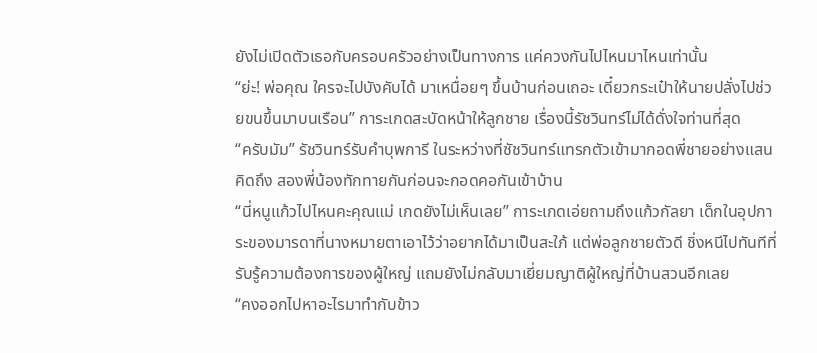ยังไม่เปิดตัวเธอกับครอบครัวอย่างเป็นทางการ แค่ควงกันไปไหนมาไหนเท่านั้น
“ย่ะ! พ่อคุณ ใครจะไปบังคับได้ มาเหนื่อยๆ ขึ้นบ้านก่อนเถอะ เดี๋ยวกระเป๋าให้นายปลั่งไปช่วยขนขึ้นมาบนเรือน” การะเกดสะบัดหน้าให้ลูกชาย เรื่องนี้รัชวินทร์ไม่ได้ดั่งใจท่านที่สุด
“ครับมัม” รัชวินทร์รับคำบุพการี ในระหว่างที่ชัชวินทร์แทรกตัวเข้ามากอดพี่ชายอย่างแสนคิดถึง สองพี่น้องทักทายกันก่อนจะกอดคอกันเข้าบ้าน
“นี่หนูแก้วไปไหนคะคุณแม่ เกดยังไม่เห็นเลย” การะเกดเอ่ยถามถึงแก้วกัลยา เด็กในอุปการะของมารดาที่นางหมายตาเอาไว้ว่าอยากได้มาเป็นสะใภ้ แต่พ่อลูกชายตัวดี ชิ่งหนีไปทันทีที่รับรู้ความต้องการของผู้ใหญ่ แถมยังไม่กลับมาเยี่ยมญาติผู้ใหญ่ที่บ้านสวนอีกเลย
“คงออกไปหาอะไรมาทำกับข้าว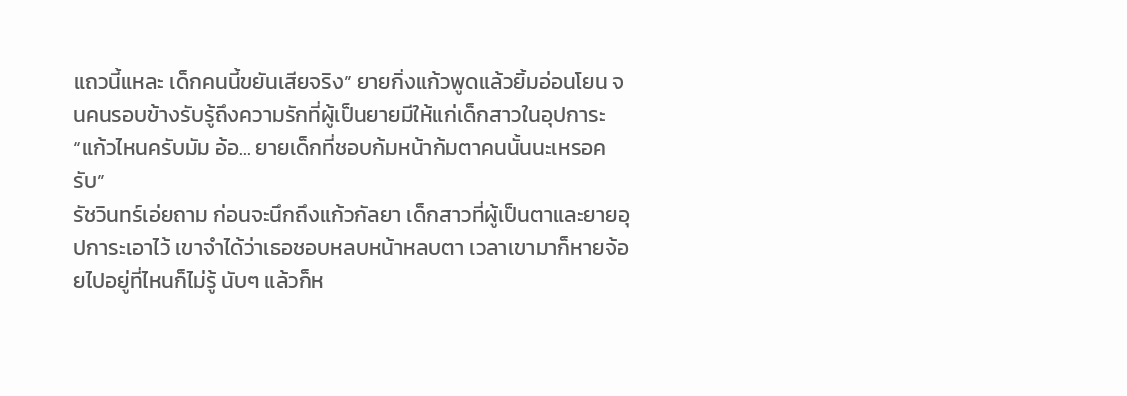แถวนี้แหละ เด็กคนนี้ขยันเสียจริง” ยายกิ่งแก้วพูดแล้วยิ้มอ่อนโยน จนคนรอบข้างรับรู้ถึงความรักที่ผู้เป็นยายมีให้แก่เด็กสาวในอุปการะ
“แก้วไหนครับมัม อ้อ... ยายเด็กที่ชอบก้มหน้าก้มตาคนนั้นนะเหรอครับ”
รัชวินทร์เอ่ยถาม ก่อนจะนึกถึงแก้วกัลยา เด็กสาวที่ผู้เป็นตาและยายอุปการะเอาไว้ เขาจำได้ว่าเธอชอบหลบหน้าหลบตา เวลาเขามาก็หายจ้อยไปอยู่ที่ไหนก็ไม่รู้ นับๆ แล้วก็ห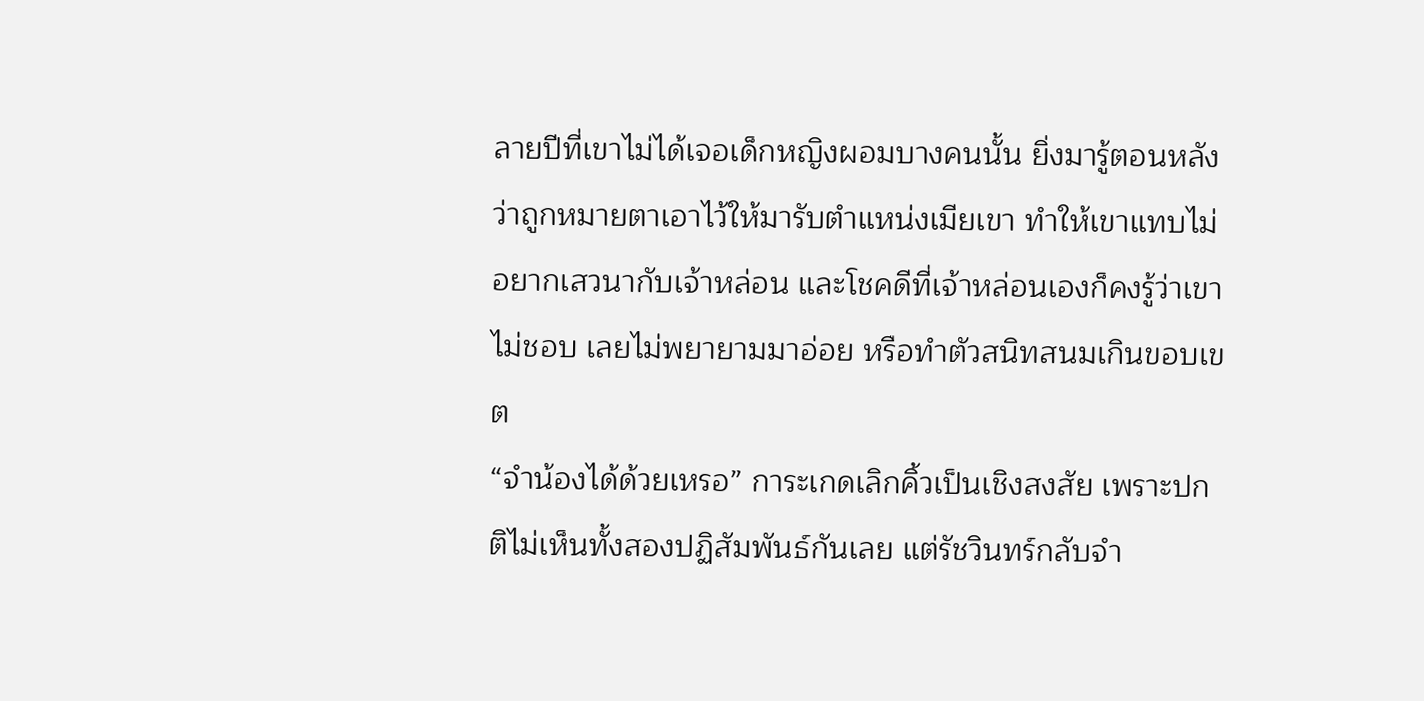ลายปีที่เขาไม่ได้เจอเด็กหญิงผอมบางคนนั้น ยิ่งมารู้ตอนหลังว่าถูกหมายตาเอาไว้ให้มารับตำแหน่งเมียเขา ทำให้เขาแทบไม่อยากเสวนากับเจ้าหล่อน และโชคดีที่เจ้าหล่อนเองก็คงรู้ว่าเขาไม่ชอบ เลยไม่พยายามมาอ่อย หรือทำตัวสนิทสนมเกินขอบเขต
“จำน้องได้ด้วยเหรอ” การะเกดเลิกคิ้วเป็นเชิงสงสัย เพราะปกติไม่เห็นทั้งสองปฏิสัมพันธ์กันเลย แต่รัชวินทร์กลับจำ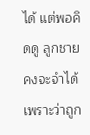ได้ แต่พอคิดดู ลูกชายคงจะจำได้เพราะว่าถูก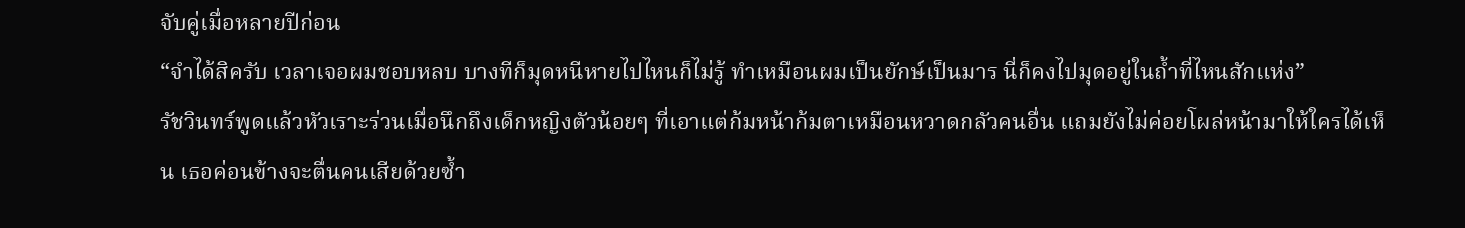จับคู่เมื่อหลายปีก่อน
“จำได้สิครับ เวลาเจอผมชอบหลบ บางทีก็มุดหนีหายไปไหนก็ไม่รู้ ทำเหมือนผมเป็นยักษ์เป็นมาร นี่ก็คงไปมุดอยู่ในถ้ำที่ไหนสักแห่ง”
รัชวินทร์พูดแล้วหัวเราะร่วนเมื่อนึกถึงเด็กหญิงตัวน้อยๆ ที่เอาแต่ก้มหน้าก้มตาเหมือนหวาดกลัวคนอื่น แถมยังไม่ค่อยโผล่หน้ามาให้ใครได้เห็น เธอค่อนข้างจะตื่นคนเสียด้วยซ้ำ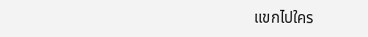แขกไปใคร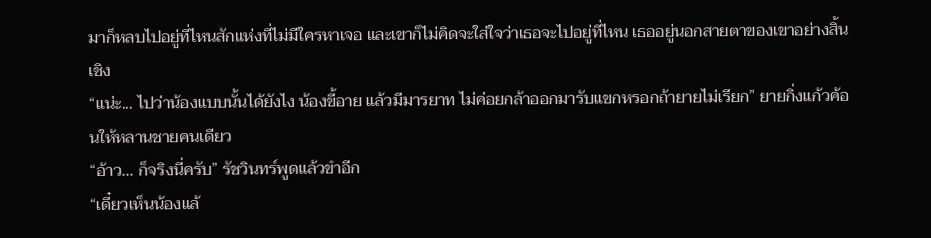มาก็หลบไปอยู่ที่ไหนสักแห่งที่ไม่มีใครหาเจอ และเขาก็ไม่คิดจะใส่ใจว่าเธอจะไปอยู่ที่ไหน เธออยู่นอกสายตาของเขาอย่างสิ้นเชิง
“แน่ะ... ไปว่าน้องแบบนั้นได้ยังไง น้องขี้อาย แล้วมีมารยาท ไม่ค่อยกล้าออกมารับแขกหรอกถ้ายายไม่เรียก” ยายกิ่งแก้วค้อนให้หลานชายคนเดียว
“อ้าว... ก็จริงนี่ครับ” รัชวินทร์พูดแล้วขำอีก
“เดี๋ยวเห็นน้องแล้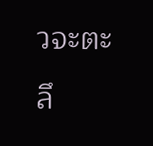วจะตะลึ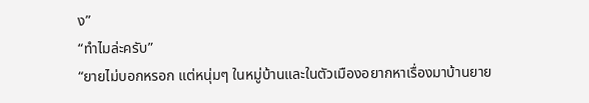ง”
“ทำไมล่ะครับ”
“ยายไม่บอกหรอก แต่หนุ่มๆ ในหมู่บ้านและในตัวเมืองอยากหาเรื่องมาบ้านยาย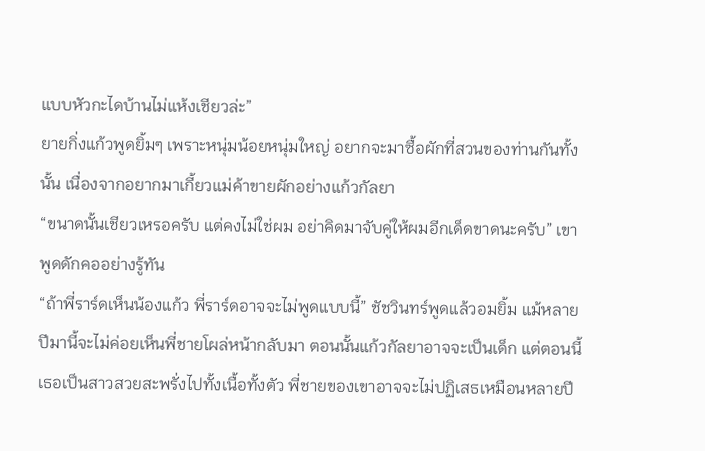แบบหัวกะไดบ้านไม่แห้งเชียวล่ะ”
ยายกิ่งแก้วพูดยิ้มๆ เพราะหนุ่มน้อยหนุ่มใหญ่ อยากจะมาซื้อผักที่สวนของท่านกันทั้งนั้น เนื่องจากอยากมาเกี้ยวแม่ค้าขายผักอย่างแก้วกัลยา
“ขนาดนั้นเชียวเหรอครับ แต่คงไม่ใช่ผม อย่าคิดมาจับคู่ให้ผมอีกเด็ดขาดนะครับ” เขาพูดดักคออย่างรู้ทัน
“ถ้าพี่ราร์ดเห็นน้องแก้ว พี่ราร์ดอาจจะไม่พูดแบบนี้” ชัชวินทร์พูดแล้วอมยิ้ม แม้หลายปีมานี้จะไม่ค่อยเห็นพี่ชายโผล่หน้ากลับมา ตอนนั้นแก้วกัลยาอาจจะเป็นเด็ก แต่ตอนนี้เธอเป็นสาวสวยสะพรั่งไปทั้งเนื้อทั้งตัว พี่ชายของเขาอาจจะไม่ปฏิเสธเหมือนหลายปี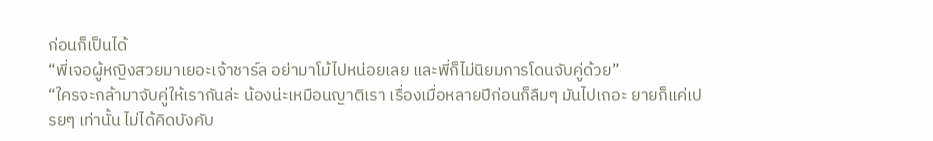ก่อนก็เป็นได้
“พี่เจอผู้หญิงสวยมาเยอะเจ้าชาร์ล อย่ามาโม้ไปหน่อยเลย และพี่ก็ไม่นิยมการโดนจับคู่ด้วย”
“ใครจะกล้ามาจับคู่ให้เรากันล่ะ น้องน่ะเหมือนญาติเรา เรื่องเมื่อหลายปีก่อนก็ลืมๆ มันไปเถอะ ยายก็แค่เปรยๆ เท่านั้น ไม่ได้คิดบังคับ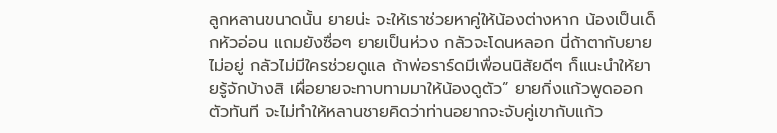ลูกหลานขนาดนั้น ยายน่ะ จะให้เราช่วยหาคู่ให้น้องต่างหาก น้องเป็นเด็กหัวอ่อน แถมยังซื่อๆ ยายเป็นห่วง กลัวจะโดนหลอก นี่ถ้าตากับยายไม่อยู่ กลัวไม่มีใครช่วยดูแล ถ้าพ่อราร์ดมีเพื่อนนิสัยดีๆ ก็แนะนำให้ยายรู้จักบ้างสิ เผื่อยายจะทาบทามมาให้น้องดูตัว” ยายกิ่งแก้วพูดออกตัวทันที จะไม่ทำให้หลานชายคิดว่าท่านอยากจะจับคู่เขากับแก้ว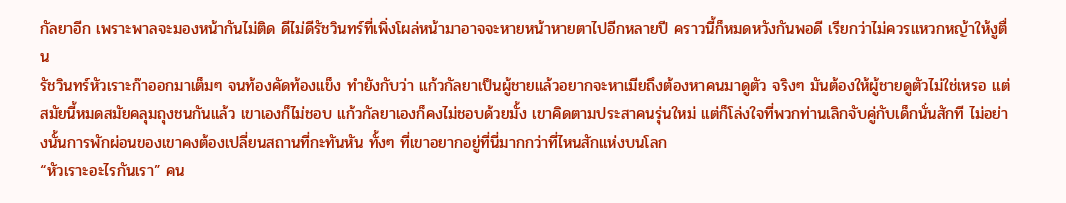กัลยาอีก เพราะพาลจะมองหน้ากันไม่ติด ดีไม่ดีรัชวินทร์ที่เพิ่งโผล่หน้ามาอาจจะหายหน้าหายตาไปอีกหลายปี คราวนี้ก็หมดหวังกันพอดี เรียกว่าไม่ควรแหวกหญ้าให้งูตื่น
รัชวินทร์หัวเราะก๊าออกมาเต็มๆ จนท้องคัดท้องแข็ง ทำยังกับว่า แก้วกัลยาเป็นผู้ชายแล้วอยากจะหาเมียถึงต้องหาคนมาดูตัว จริงๆ มันต้องให้ผู้ชายดูตัวไม่ใช่เหรอ แต่สมัยนี้หมดสมัยคลุมถุงชนกันแล้ว เขาเองก็ไม่ชอบ แก้วกัลยาเองก็คงไม่ชอบด้วยมั้ง เขาคิดตามประสาคนรุ่นใหม่ แต่ก็โล่งใจที่พวกท่านเลิกจับคู่กับเด็กนั่นสักที ไม่อย่างนั้นการพักผ่อนของเขาคงต้องเปลี่ยนสถานที่กะทันหัน ทั้งๆ ที่เขาอยากอยู่ที่นี่มากกว่าที่ไหนสักแห่งบนโลก
“หัวเราะอะไรกันเรา” คน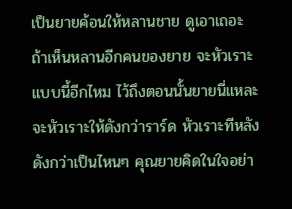เป็นยายค้อนให้หลานชาย ดูเอาเถอะ ถ้าเห็นหลานอีกคนของยาย จะหัวเราะแบบนี้อีกไหม ไว้ถึงตอนนั้นยายนี่แหละจะหัวเราะให้ดังกว่าราร์ด หัวเราะทีหลังดังกว่าเป็นไหนๆ คุณยายคิดในใจอย่า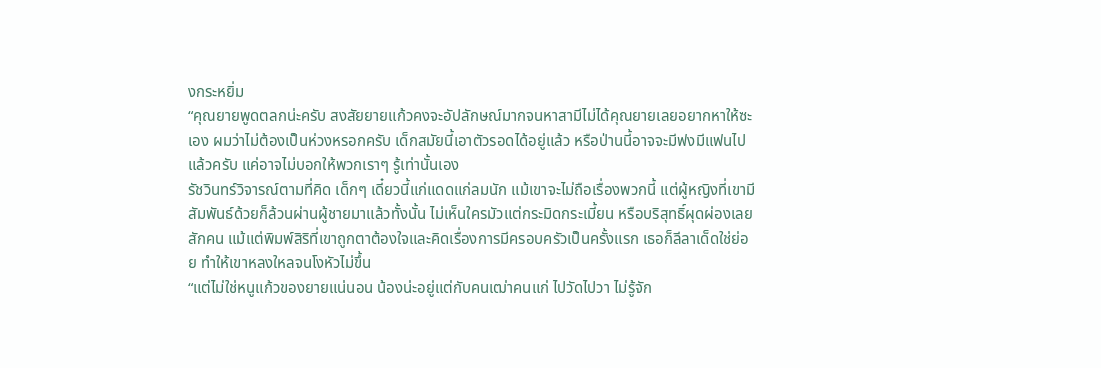งกระหยิ่ม
“คุณยายพูดตลกน่ะครับ สงสัยยายแก้วคงจะอัปลักษณ์มากจนหาสามีไม่ได้คุณยายเลยอยากหาให้ซะเอง ผมว่าไม่ต้องเป็นห่วงหรอกครับ เด็กสมัยนี้เอาตัวรอดได้อยู่แล้ว หรือป่านนี้อาจจะมีฟงมีแฟนไปแล้วครับ แค่อาจไม่บอกให้พวกเราๆ รู้เท่านั้นเอง
รัชวินทร์วิจารณ์ตามที่คิด เด็กๆ เดี๋ยวนี้แก่แดดแก่ลมนัก แม้เขาจะไม่ถือเรื่องพวกนี้ แต่ผู้หญิงที่เขามีสัมพันธ์ด้วยก็ล้วนผ่านผู้ชายมาแล้วทั้งนั้น ไม่เห็นใครมัวแต่กระมิดกระเมี้ยน หรือบริสุทธิ์ผุดผ่องเลยสักคน แม้แต่พิมพ์สิริที่เขาถูกตาต้องใจและคิดเรื่องการมีครอบครัวเป็นครั้งแรก เธอก็ลีลาเด็ดใช่ย่อย ทำให้เขาหลงใหลจนโงหัวไม่ขึ้น
“แต่ไม่ใช่หนูแก้วของยายแน่นอน น้องน่ะอยู่แต่กับคนเฒ่าคนแก่ ไปวัดไปวา ไม่รู้จัก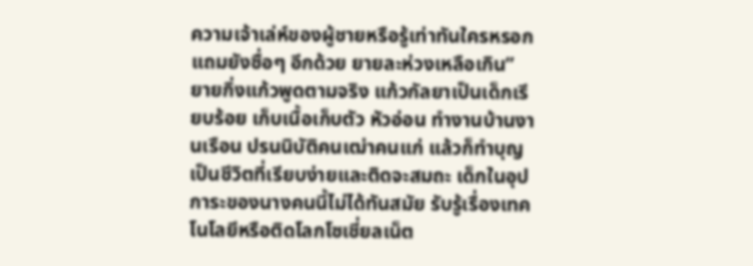ความเจ้าเล่ห์ของผู้ชายหรือรู้เท่าทันใครหรอก แถมยังซื่อๆ อีกด้วย ยายละห่วงเหลือเกิน”
ยายกิ่งแก้วพูดตามจริง แก้วกัลยาเป็นเด็กเรียบร้อย เก็บเนื้อเก็บตัว หัวอ่อน ทำงานบ้านงานเรือน ปรนนิบัติคนเฒ่าคนแก่ แล้วก็ทำบุญ เป็นชีวิตที่เรียบง่ายและติดจะสมถะ เด็กในอุปการะของนางคนนี้ไม่ได้ทันสมัย รับรู้เรื่องเทคโนโลยีหรือติดโลกโซเชี่ยลเน็ต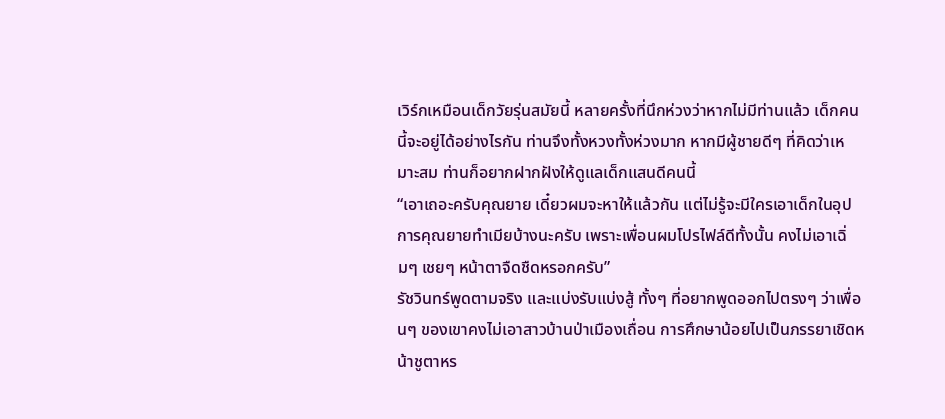เวิร์กเหมือนเด็กวัยรุ่นสมัยนี้ หลายครั้งที่นึกห่วงว่าหากไม่มีท่านแล้ว เด็กคนนี้จะอยู่ได้อย่างไรกัน ท่านจึงทั้งหวงทั้งห่วงมาก หากมีผู้ชายดีๆ ที่คิดว่าเหมาะสม ท่านก็อยากฝากฝังให้ดูแลเด็กแสนดีคนนี้
“เอาเถอะครับคุณยาย เดี๋ยวผมจะหาให้แล้วกัน แต่ไม่รู้จะมีใครเอาเด็กในอุปการคุณยายทำเมียบ้างนะครับ เพราะเพื่อนผมโปรไฟล์ดีทั้งนั้น คงไม่เอาเฉิ่มๆ เชยๆ หน้าตาจืดชืดหรอกครับ”
รัชวินทร์พูดตามจริง และแบ่งรับแบ่งสู้ ทั้งๆ ที่อยากพูดออกไปตรงๆ ว่าเพื่อนๆ ของเขาคงไม่เอาสาวบ้านป่าเมืองเถื่อน การศึกษาน้อยไปเป็นภรรยาเชิดหน้าชูตาหร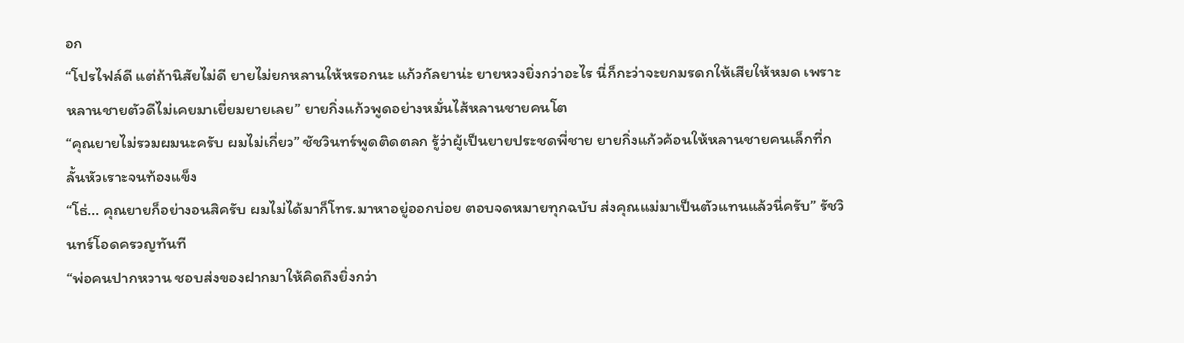อก
“โปรไฟล์ดี แต่ถ้านิสัยไม่ดี ยายไม่ยกหลานให้หรอกนะ แก้วกัลยาน่ะ ยายหวงยิ่งกว่าอะไร นี่ก็กะว่าจะยกมรดกให้เสียให้หมด เพราะหลานชายตัวดีไม่เคยมาเยี่ยมยายเลย” ยายกิ่งแก้วพูดอย่างหมั่นไส้หลานชายคนโต
“คุณยายไม่รวมผมนะครับ ผมไม่เกี่ยว” ชัชวินทร์พูดติดตลก รู้ว่าผู้เป็นยายประชดพี่ชาย ยายกิ่งแก้วค้อนให้หลานชายคนเล็กที่กลั้นหัวเราะจนท้องแข็ง
“โธ่... คุณยายก็อย่างอนสิครับ ผมไม่ได้มาก็โทร.มาหาอยู่ออกบ่อย ตอบจดหมายทุกฉบับ ส่งคุณแม่มาเป็นตัวแทนแล้วนี่ครับ” รัชวินทร์โอดครวญทันที
“พ่อคนปากหวาน ชอบส่งของฝากมาให้คิดถึงยิ่งกว่า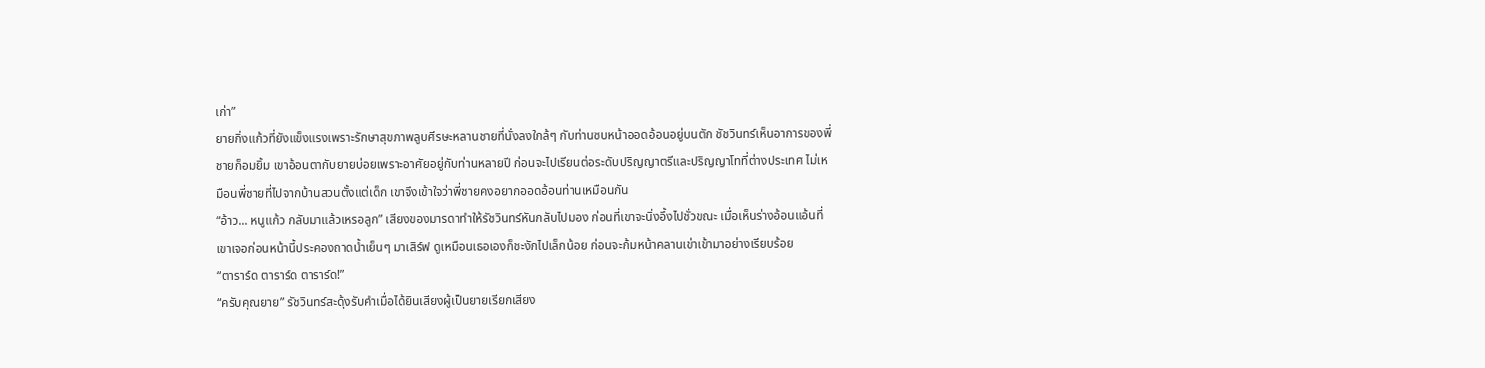เก่า”
ยายกิ่งแก้วที่ยังแข็งแรงเพราะรักษาสุขภาพลูบศีรษะหลานชายที่นั่งลงใกล้ๆ กับท่านซบหน้าออดอ้อนอยู่บนตัก ชัชวินทร์เห็นอาการของพี่ชายก็อมยิ้ม เขาอ้อนตากับยายบ่อยเพราะอาศัยอยู่กับท่านหลายปี ก่อนจะไปเรียนต่อระดับปริญญาตรีและปริญญาโทที่ต่างประเทศ ไม่เหมือนพี่ชายที่ไปจากบ้านสวนตั้งแต่เด็ก เขาจึงเข้าใจว่าพี่ชายคงอยากออดอ้อนท่านเหมือนกัน
“อ้าว... หนูแก้ว กลับมาแล้วเหรอลูก” เสียงของมารดาทำให้รัชวินทร์หันกลับไปมอง ก่อนที่เขาจะนิ่งอึ้งไปชั่วขณะ เมื่อเห็นร่างอ้อนแอ้นที่เขาเจอก่อนหน้านี้ประคองถาดน้ำเย็นๆ มาเสิร์ฟ ดูเหมือนเธอเองก็ชะงักไปเล็กน้อย ก่อนจะก้มหน้าคลานเข่าเข้ามาอย่างเรียบร้อย
“ตาราร์ด ตาราร์ด ตาราร์ด!”
“ครับคุณยาย” รัชวินทร์สะดุ้งรับคำเมื่อได้ยินเสียงผู้เป็นยายเรียกเสียง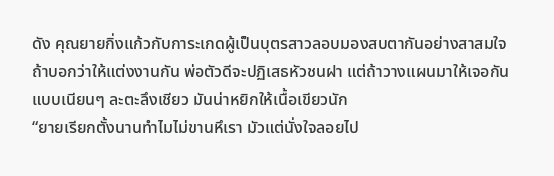ดัง คุณยายกิ่งแก้วกับการะเกดผู้เป็นบุตรสาวลอบมองสบตากันอย่างสาสมใจ ถ้าบอกว่าให้แต่งงานกัน พ่อตัวดีจะปฏิเสธหัวชนฝา แต่ถ้าวางแผนมาให้เจอกันแบบเนียนๆ ละตะลึงเชียว มันน่าหยิกให้เนื้อเขียวนัก
“ยายเรียกตั้งนานทำไมไม่ขานหึเรา มัวแต่นั่งใจลอยไป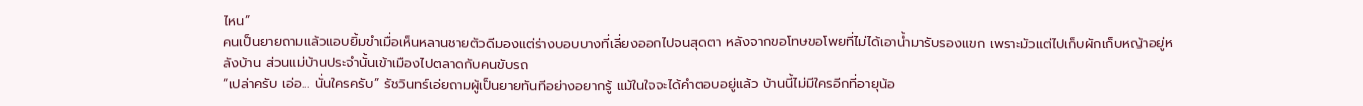ไหน”
คนเป็นยายถามแล้วแอบยิ้มขำเมื่อเห็นหลานชายตัวดีมองแต่ร่างบอบบางที่เลี่ยงออกไปจนสุดตา หลังจากขอโทษขอโพยที่ไม่ได้เอาน้ำมารับรองแขก เพราะมัวแต่ไปเก็บผักเก็บหญ้าอยู่หลังบ้าน ส่วนแม่บ้านประจำนั้นเข้าเมืองไปตลาดกับคนขับรถ
“เปล่าครับ เอ่อ... นั่นใครครับ” รัชวินทร์เอ่ยถามผู้เป็นยายทันทีอย่างอยากรู้ แม้ในใจจะได้คำตอบอยู่แล้ว บ้านนี้ไม่มีใครอีกที่อายุน้อ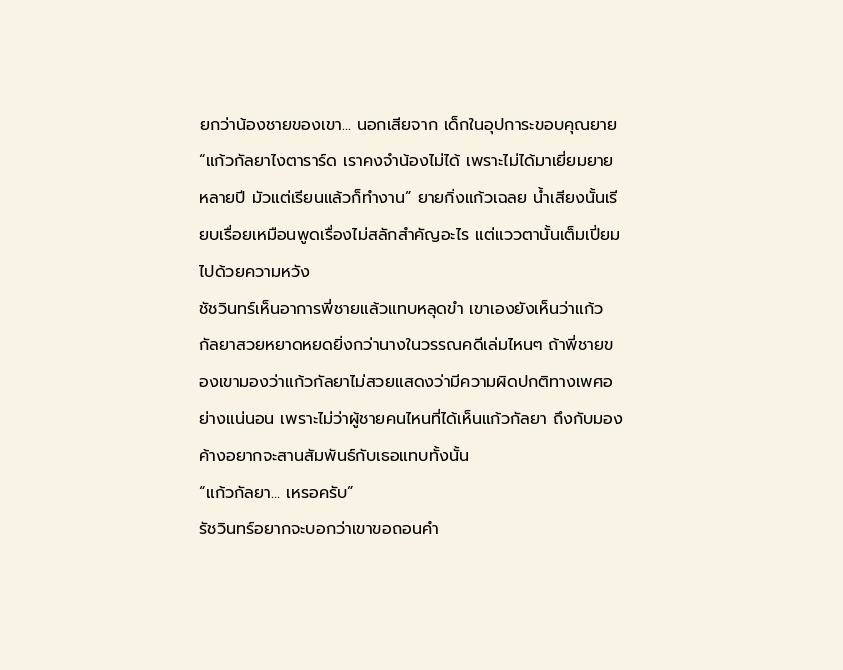ยกว่าน้องชายของเขา... นอกเสียจาก เด็กในอุปการะขอบคุณยาย
“แก้วกัลยาไงตาราร์ด เราคงจำน้องไม่ได้ เพราะไม่ได้มาเยี่ยมยายหลายปี มัวแต่เรียนแล้วก็ทำงาน” ยายกิ่งแก้วเฉลย น้ำเสียงนั้นเรียบเรื่อยเหมือนพูดเรื่องไม่สลักสำคัญอะไร แต่แววตานั้นเต็มเปี่ยมไปด้วยความหวัง
ชัชวินทร์เห็นอาการพี่ชายแล้วแทบหลุดขำ เขาเองยังเห็นว่าแก้วกัลยาสวยหยาดหยดยิ่งกว่านางในวรรณคดีเล่มไหนๆ ถ้าพี่ชายของเขามองว่าแก้วกัลยาไม่สวยแสดงว่ามีความผิดปกติทางเพศอย่างแน่นอน เพราะไม่ว่าผู้ชายคนไหนที่ได้เห็นแก้วกัลยา ถึงกับมองค้างอยากจะสานสัมพันธ์กับเธอแทบทั้งนั้น
“แก้วกัลยา... เหรอครับ”
รัชวินทร์อยากจะบอกว่าเขาขอถอนคำ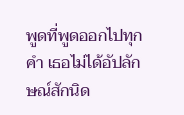พูดที่พูดออกไปทุกคำ เธอไม่ได้อัปลักษณ์สักนิด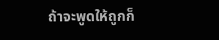ถ้าจะพูดให้ถูกก็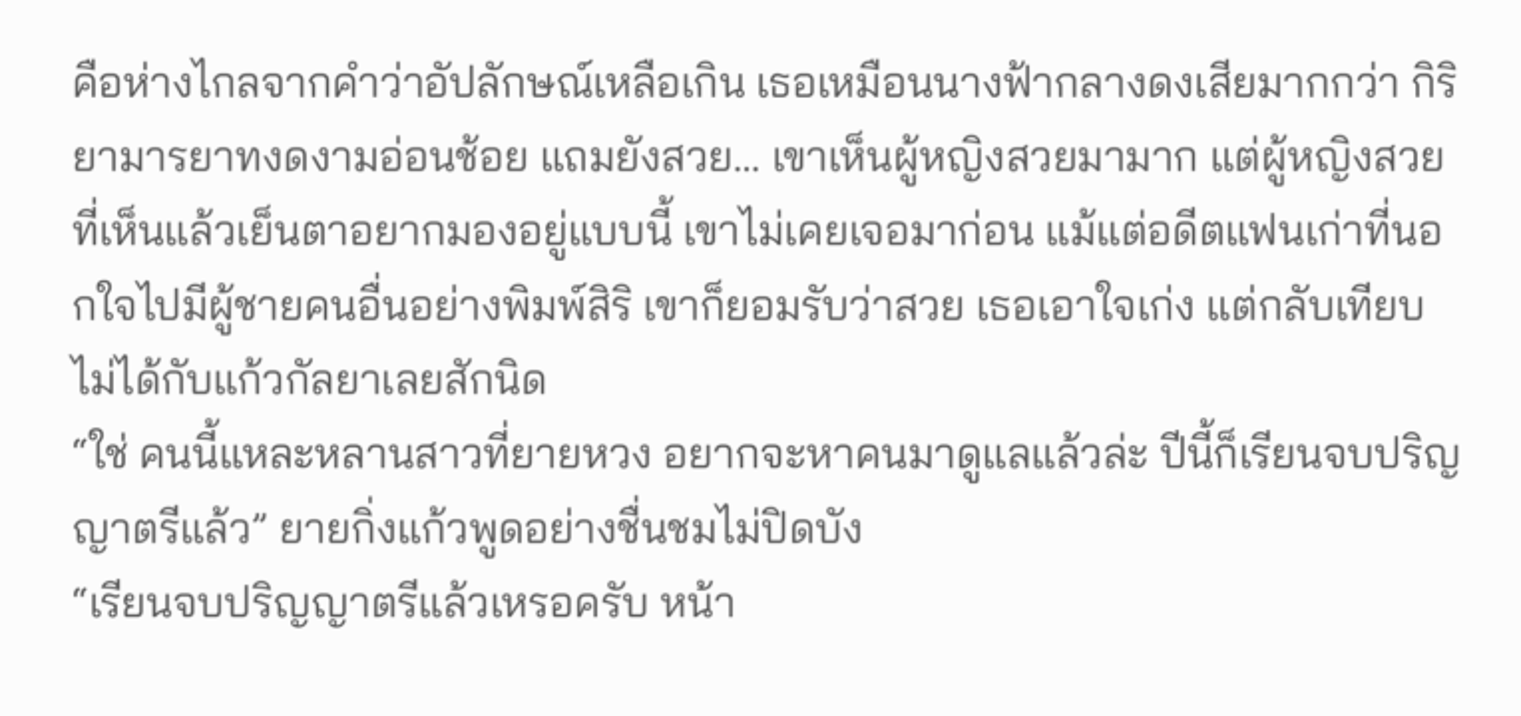คือห่างไกลจากคำว่าอัปลักษณ์เหลือเกิน เธอเหมือนนางฟ้ากลางดงเสียมากกว่า กิริยามารยาทงดงามอ่อนช้อย แถมยังสวย... เขาเห็นผู้หญิงสวยมามาก แต่ผู้หญิงสวยที่เห็นแล้วเย็นตาอยากมองอยู่แบบนี้ เขาไม่เคยเจอมาก่อน แม้แต่อดีตแฟนเก่าที่นอกใจไปมีผู้ชายคนอื่นอย่างพิมพ์สิริ เขาก็ยอมรับว่าสวย เธอเอาใจเก่ง แต่กลับเทียบไม่ได้กับแก้วกัลยาเลยสักนิด
“ใช่ คนนี้แหละหลานสาวที่ยายหวง อยากจะหาคนมาดูแลแล้วล่ะ ปีนี้ก็เรียนจบปริญญาตรีแล้ว” ยายกิ่งแก้วพูดอย่างชื่นชมไม่ปิดบัง
“เรียนจบปริญญาตรีแล้วเหรอครับ หน้า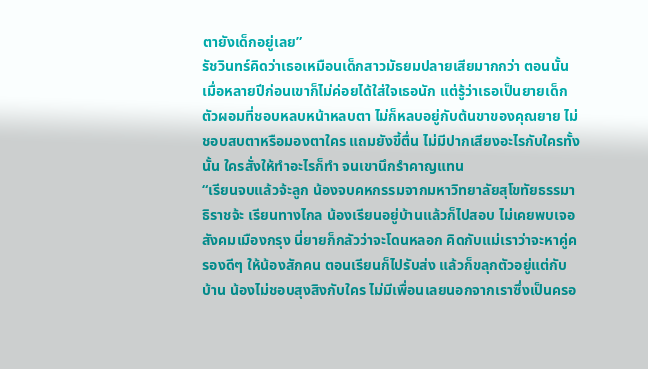ตายังเด็กอยู่เลย”
รัชวินทร์คิดว่าเธอเหมือนเด็กสาวมัธยมปลายเสียมากกว่า ตอนนั้นเมื่อหลายปีก่อนเขาก็ไม่ค่อยได้ใส่ใจเธอนัก แต่รู้ว่าเธอเป็นยายเด็กตัวผอมที่ชอบหลบหน้าหลบตา ไม่ก็หลบอยู่กับต้นขาของคุณยาย ไม่ชอบสบตาหรือมองตาใคร แถมยังขี้ตื่น ไม่มีปากเสียงอะไรกับใครทั้งนั้น ใครสั่งให้ทำอะไรก็ทำ จนเขานึกรำคาญแทน
“เรียนจบแล้วจ้ะลูก น้องจบคหกรรมจากมหาวิทยาลัยสุโขทัยธรรมาธิราชจ้ะ เรียนทางไกล น้องเรียนอยู่บ้านแล้วก็ไปสอบ ไม่เคยพบเจอสังคมเมืองกรุง นี่ยายก็กลัวว่าจะโดนหลอก คิดกับแม่เราว่าจะหาคู่ครองดีๆ ให้น้องสักคน ตอนเรียนก็ไปรับส่ง แล้วก็ขลุกตัวอยู่แต่กับบ้าน น้องไม่ชอบสุงสิงกับใคร ไม่มีเพื่อนเลยนอกจากเราซึ่งเป็นครอ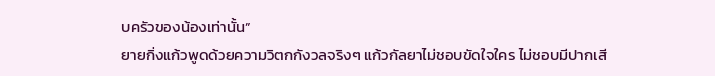บครัวของน้องเท่านั้น”
ยายกิ่งแก้วพูดด้วยความวิตกกังวลจริงๆ แก้วกัลยาไม่ชอบขัดใจใคร ไม่ชอบมีปากเสี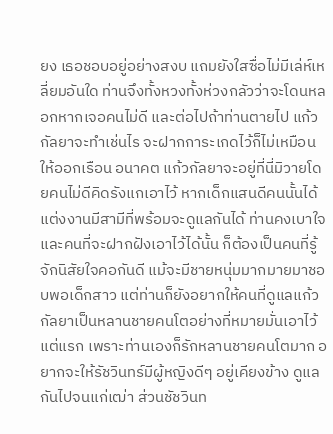ยง เธอชอบอยู่อย่างสงบ แถมยังใสซื่อไม่มีเล่ห์เหลี่ยมอันใด ท่านจึงทั้งหวงทั้งห่วงกลัวว่าจะโดนหลอกหากเจอคนไม่ดี และต่อไปถ้าท่านตายไป แก้วกัลยาจะทำเช่นไร จะฝากการะเกดไว้ก็ไม่เหมือนให้ออกเรือน อนาคต แก้วกัลยาจะอยู่ที่นี่มิวายโดยคนไม่ดีคิดรังแกเอาไว้ หากเด็กแสนดีคนนั้นได้แต่งงานมีสามีที่พร้อมจะดูแลกันได้ ท่านคงเบาใจ และคนที่จะฝากฝังเอาไว้ได้นั้น ก็ต้องเป็นคนที่รู้จักนิสัยใจคอกันดี แม้จะมีชายหนุ่มมากมายมาชอบพอเด็กสาว แต่ท่านก็ยังอยากให้คนที่ดูแลแก้วกัลยาเป็นหลานชายคนโตอย่างที่หมายมั่นเอาไว้แต่แรก เพราะท่านเองก็รักหลานชายคนโตมาก อยากจะให้รัชวินทร์มีผู้หญิงดีๆ อยู่เคียงข้าง ดูแลกันไปจนแก่เฒ่า ส่วนชัชวินท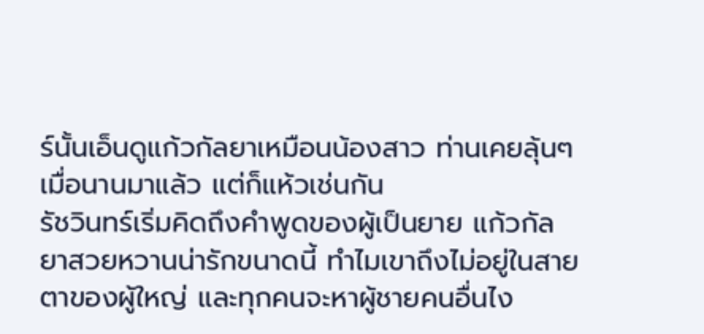ร์นั้นเอ็นดูแก้วกัลยาเหมือนน้องสาว ท่านเคยลุ้นๆ เมื่อนานมาแล้ว แต่ก็แห้วเช่นกัน
รัชวินทร์เริ่มคิดถึงคำพูดของผู้เป็นยาย แก้วกัลยาสวยหวานน่ารักขนาดนี้ ทำไมเขาถึงไม่อยู่ในสายตาของผู้ใหญ่ และทุกคนจะหาผู้ชายคนอื่นไง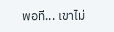พอที... เขาไม่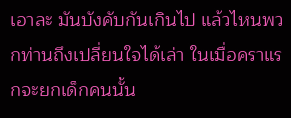เอาละ มันบังคับกันเกินไป แล้วไหนพวกท่านถึงเปลี่ยนใจได้เล่า ในเมื่อคราแรกจะยกเด็กคนนั้น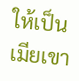ให้เป็นเมียเขา